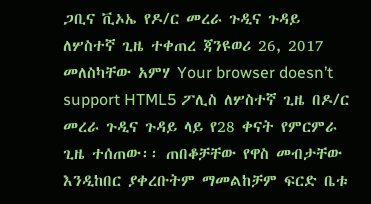ጋቢና ቪኦኤ የዶ/ር መረራ ጉዲና ጉዳይ ለሦስተኛ ጊዜ ተቀጠረ ጃንዩወሪ 26, 2017 መለስካቸው አምሃ Your browser doesn’t support HTML5 ፖሊስ ለሦስተኛ ጊዜ በዶ/ር መረራ ጉዲና ጉዳይ ላይ የ28 ቀናት የምርምራ ጊዜ ተሰጠው፡፡ ጠበቆቻቸው የዋስ መብታቸው እንዲከበር ያቀረቡትም ማመልከቻም ፍርድ ቤቱ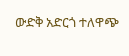ውድቅ አድርጎ ተለዋጭ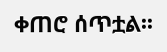ቀጠሮ ሰጥቷል፡፡